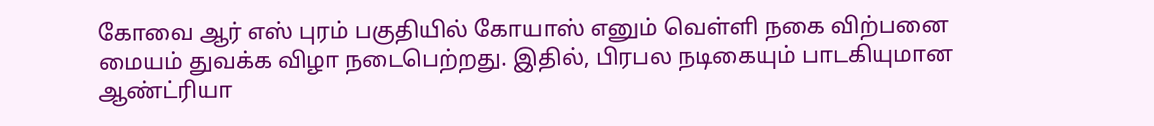கோவை ஆர் எஸ் புரம் பகுதியில் கோயாஸ் எனும் வெள்ளி நகை விற்பனை மையம் துவக்க விழா நடைபெற்றது. இதில், பிரபல நடிகையும் பாடகியுமான ஆண்ட்ரியா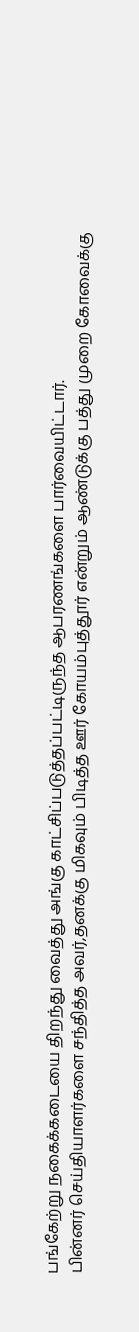பங்கேற்று நகைக்கடையை திறந்து வைத்து அங்கு காட்சிப்படுத்தப்பட்டிருந்த ஆபரணங்களை பார்வையிட்டார்.
பின்னர் செய்தியாளர்களை சந்தித்த அவர்,தனக்கு மிகவும் பிடித்த ஊர் கோயம்புத்தூர் என்றும் ஆண்டுக்கு பத்து முறை கோவைக்கு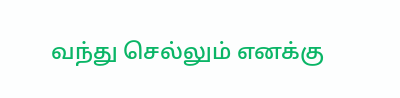வந்து செல்லும் எனக்கு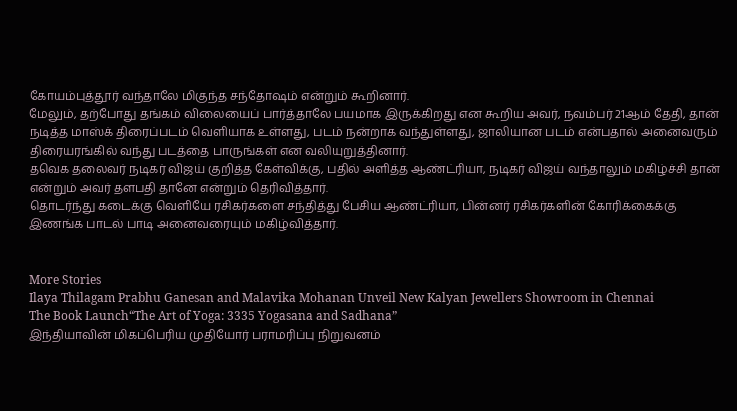கோயம்புத்தூர் வந்தாலே மிகுந்த சந்தோஷம் என்றும் கூறினார்.
மேலும், தற்போது தங்கம் விலையைப் பார்த்தாலே பயமாக இருக்கிறது என கூறிய அவர், நவம்பர் 21ஆம் தேதி, தான் நடித்த மாஸ்க் திரைப்படம் வெளியாக உள்ளது, படம் நன்றாக வந்துள்ளது, ஜாலியான படம் என்பதால் அனைவரும் திரையரங்கில் வந்து படத்தை பாருங்கள் என வலியுறுத்தினார்.
தவெக தலைவர் நடிகர் விஜய் குறித்த கேள்விக்கு, பதில் அளித்த ஆண்ட்ரியா, நடிகர் விஜய் வந்தாலும் மகிழ்ச்சி தான் என்றும் அவர் தளபதி தானே என்றும் தெரிவித்தார்.
தொடர்ந்து கடைக்கு வெளியே ரசிகர்களை சந்தித்து பேசிய ஆண்ட்ரியா, பின்னர் ரசிகர்களின் கோரிக்கைக்கு இணங்க பாடல் பாடி அனைவரையும் மகிழ்வித்தார்.


More Stories
Ilaya Thilagam Prabhu Ganesan and Malavika Mohanan Unveil New Kalyan Jewellers Showroom in Chennai
The Book Launch“The Art of Yoga: 3335 Yogasana and Sadhana”
இந்தியாவின் மிகப்பெரிய முதியோர் பராமரிப்பு நிறுவனம்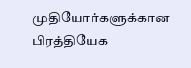முதியோர்களுக்கான பிரத்தியேக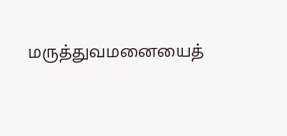மருத்துவமனையைத்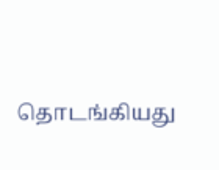தொடங்கியது